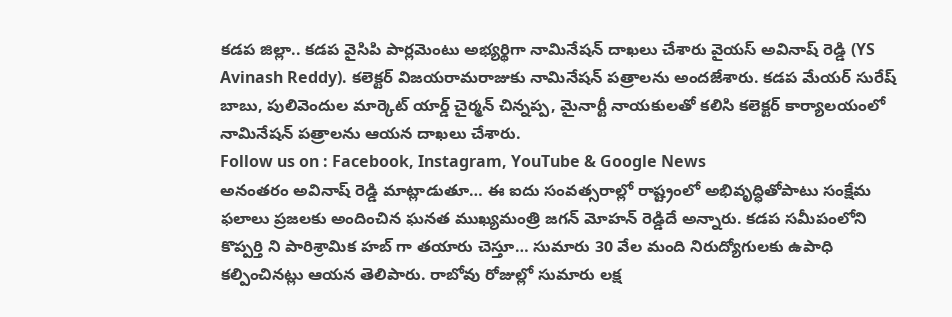కడప జిల్లా.. కడప వైసిపి పార్లమెంటు అభ్యర్థిగా నామినేషన్ దాఖలు చేశారు వైయస్ అవినాష్ రెడ్డి (YS Avinash Reddy). కలెక్టర్ విజయరామరాజుకు నామినేషన్ పత్రాలను అందజేశారు. కడప మేయర్ సురేష్ బాబు, పులివెందుల మార్కెట్ యార్డ్ చైర్మన్ చిన్నప్ప, మైనార్టీ నాయకులతో కలిసి కలెక్టర్ కార్యాలయంలో నామినేషన్ పత్రాలను ఆయన దాఖలు చేశారు.
Follow us on : Facebook, Instagram, YouTube & Google News
అనంతరం అవినాష్ రెడ్డి మాట్లాడుతూ… ఈ ఐదు సంవత్సరాల్లో రాష్ట్రంలో అభివృద్ధితోపాటు సంక్షేమ ఫలాలు ప్రజలకు అందించిన ఘనత ముఖ్యమంత్రి జగన్ మోహన్ రెడ్డిదే అన్నారు. కడప సమీపంలోని కొప్పర్తి ని పారిశ్రామిక హబ్ గా తయారు చెస్తూ… సుమారు 30 వేల మంది నిరుద్యోగులకు ఉపాధి కల్పించినట్లు ఆయన తెలిపారు. రాబోవు రోజుల్లో సుమారు లక్ష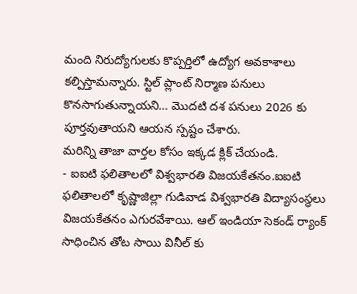మంది నిరుద్యోగులకు కొప్పర్తిలో ఉద్యోగ అవకాశాలు కల్పిస్తామన్నారు. స్టిల్ ప్లాంట్ నిర్మాణ పనులు కొనసాగుతున్నాయని… మొదటి దశ పనులు 2026 కు పూర్తవుతాయని ఆయన స్పష్టం చేశారు.
మరిన్ని తాజా వార్తల కోసం ఇక్కడ క్లిక్ చేయండి.
- ఐఐటి ఫలితాలలో విశ్వభారతి విజయకేతనం.ఐఐటి ఫలితాలలో కృష్ణాజిల్లా గుడివాడ విశ్వభారతి విద్యాసంస్థలు విజయకేతనం ఎగురవేశాయి. ఆల్ ఇండియా సెకండ్ ర్యాంక్ సాధించిన తోట సాయి వినీల్ కు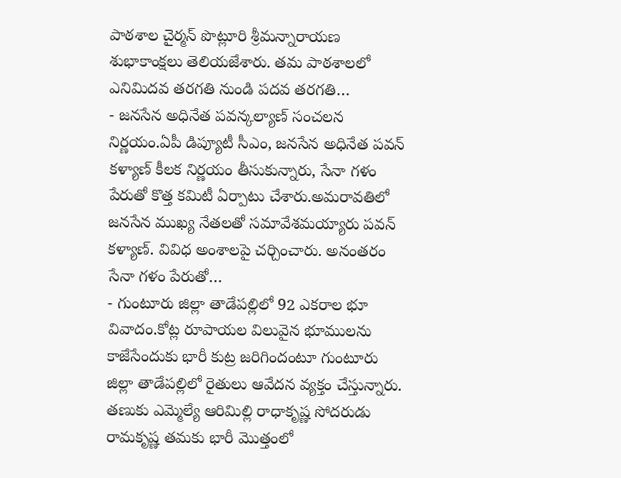పాఠశాల చైర్మన్ పొట్లూరి శ్రీమన్నారాయణ శుభాకాంక్షలు తెలియజేశారు. తమ పాఠశాలలో ఎనిమిదవ తరగతి నుండి పదవ తరగతి…
- జనసేన అధినేత పవన్కల్యాణ్ సంచలన నిర్ణయం.ఏపీ డిప్యూటీ సీఎం, జనసేన అధినేత పవన్ కళ్యాణ్ కీలక నిర్ణయం తీసుకున్నారు, సేనా గళం పేరుతో కొత్త కమిటీ ఏర్పాటు చేశారు.అమరావతిలో జనసేన ముఖ్య నేతలతో సమావేశమయ్యారు పవన్ కళ్యాణ్. వివిధ అంశాలపై చర్చించారు. అనంతరం సేనా గళం పేరుతో…
- గుంటూరు జిల్లా తాడేపల్లిలో 92 ఎకరాల భూ వివాదం.కోట్ల రూపాయల విలువైన భూములను కాజేసేందుకు భారీ కుట్ర జరిగిందంటూ గుంటూరు జిల్లా తాడేపల్లిలో రైతులు ఆవేదన వ్యక్తం చేస్తున్నారు. తణుకు ఎమ్మెల్యే ఆరిమిల్లి రాధాకృష్ణ సోదరుడు రామకృష్ణ తమకు భారీ మొత్తంలో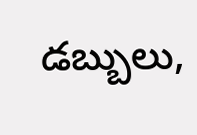డబ్బులు,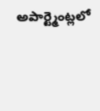అపార్ట్మెంట్లలో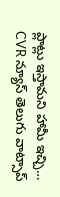ప్లాట్లు ఇస్తామని హామీ ఇచ్చి…
CVR న్యూస్ తెలుగు వాట్సాప్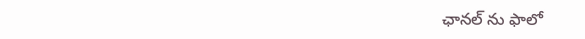ఛానల్ ను ఫాలో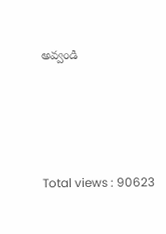అవ్వండి






Total views : 90623